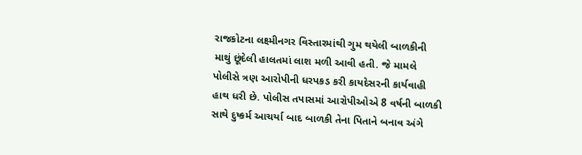રાજકોટના લક્ષ્મીનગર વિસ્તારમાંથી ગુમ થયેલી બાળકીની માથું છૂંદેલી હાલતમાં લાશ મળી આવી હતી. જે મામલે પોલીસે ત્રણ આરોપીની ધરપકડ કરી કાયદેસરની કાર્યવાહી હાથ ધરી છે. પોલીસ તપાસમાં આરોપીઓએ 8 વર્ષની બાળકી સાથે દુષ્કર્મ આચર્યા બાદ બાળકી તેના પિતાને બનાવ અંગે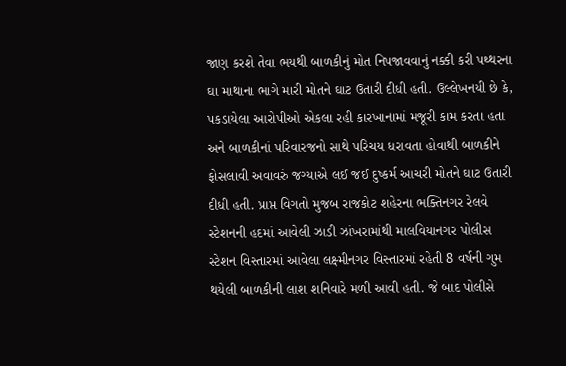જાણ કરશે તેવા ભયથી બાળકીનું મોત નિપજાવવાનું નક્કી કરી પથ્થરના ઘા માથાના ભાગે મારી મોતને ઘાટ ઉતારી દીધી હતી. ઉલ્લેખનયી છે કે, પકડાયેલા આરોપીઓ એકલા રહી કારખાનામાં મજૂરી કામ કરતા હતા અને બાળકીનાં પરિવારજનો સાથે પરિચય ધરાવતા હોવાથી બાળકીને ફોસલાવી અવાવરું જગ્યાએ લઈ જઈ દુષ્કર્મ આચરી મોતને ઘાટ ઉતારી દીધી હતી. પ્રાપ્ત વિગતો મુજબ રાજકોટ શહેરના ભક્તિનગર રેલવે સ્ટેશનની હદમાં આવેલી ઝાડી ઝાંખરામાંથી માલવિયાનગર પોલીસ સ્ટેશન વિસ્તારમાં આવેલા લક્ષ્મીનગર વિસ્તારમાં રહેતી 8 વર્ષની ગુમ થયેલી બાળકીની લાશ શનિવારે મળી આવી હતી. જે બાદ પોલીસે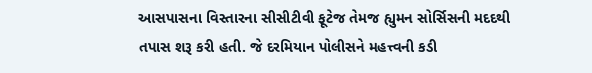આસપાસના વિસ્તારના સીસીટીવી ફૂટેજ તેમજ હ્યુમન સોર્સિસની મદદથી તપાસ શરૂ કરી હતી. જે દરમિયાન પોલીસને મહત્ત્વની કડી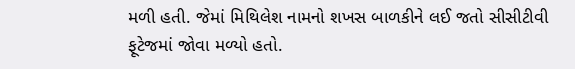મળી હતી. જેમાં મિથિલેશ નામનો શખસ બાળકીને લઈ જતો સીસીટીવી ફૂટેજમાં જોવા મળ્યો હતો.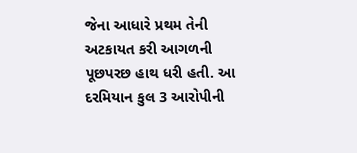જેના આધારે પ્રથમ તેની અટકાયત કરી આગળની પૂછપરછ હાથ ધરી હતી. આ દરમિયાન કુલ 3 આરોપીની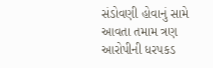સંડોવણી હોવાનું સામે આવતા તમામ ત્રણ આરોપીની ધરપકડ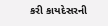કરી કાયદેસરની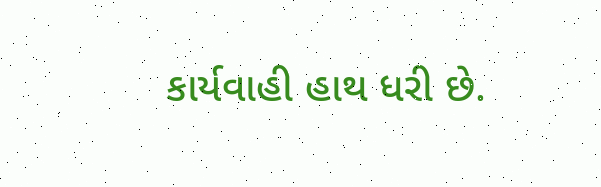કાર્યવાહી હાથ ધરી છે.